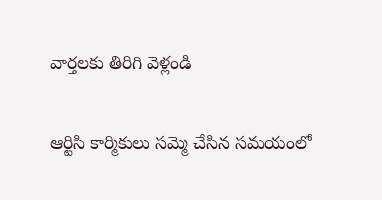వార్తలకు తిరిగి వెళ్లండి

ఆర్టిసి కార్మికులు సమ్మె చేసిన సమయంలో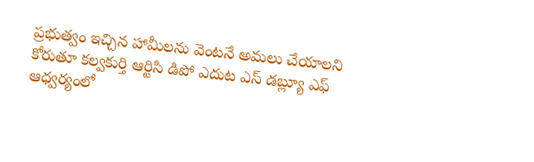ప్రభుత్వం ఇచ్చిన హామీలను వెంటనే అమలు చేయాలని కోరుతూ కల్వకుర్తి ఆర్టిసి డిపో ఎదుట ఎస్ డబ్ల్యూ ఎఫ్ ఆధ్వర్యంలో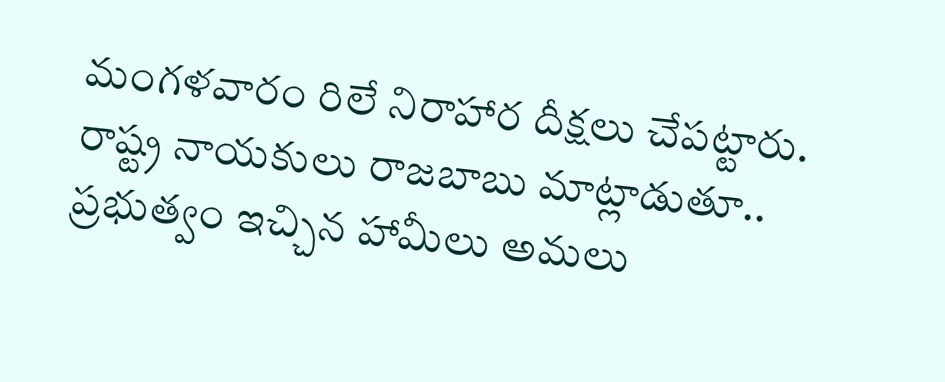మంగళవారం రిలే నిరాహార దీక్షలు చేపట్టారు.
రాష్ట్ర నాయకులు రాజబాబు మాట్లాడుతూ.. ప్రభుత్వం ఇచ్చిన హామీలు అమలు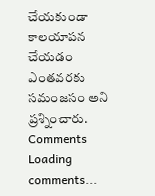చేయకుండా కాలయాపన చేయడం ఎంతవరకు సమంజసం అని ప్రశ్నించారు.
Comments
Loading comments...